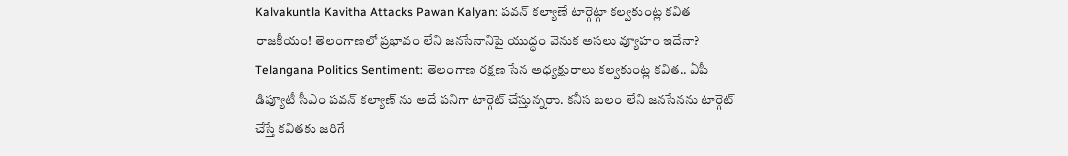Kalvakuntla Kavitha Attacks Pawan Kalyan: పవన్ కల్యాణే టార్గెట్గా కల్వకుంట్ల కవిత రాజకీయం! తెలంగాణలో ప్రభావం లేని జనసేనానిపై యుద్ధం వెనుక అసలు వ్యూహం ఇదేనా?
Telangana Politics Sentiment: తెలంగాణ రక్షణ సేన అధ్యక్షురాలు కల్వకుంట్ల కవిత.. ఏపీ డిప్యూటీ సీఎం పవన్ కల్యాణ్ ను అదే పనిగా టార్గెట్ చేస్తున్నరాు. కనీస బలం లేని జనసేనను టార్గెట్ చేస్తే కవితకు జరిగే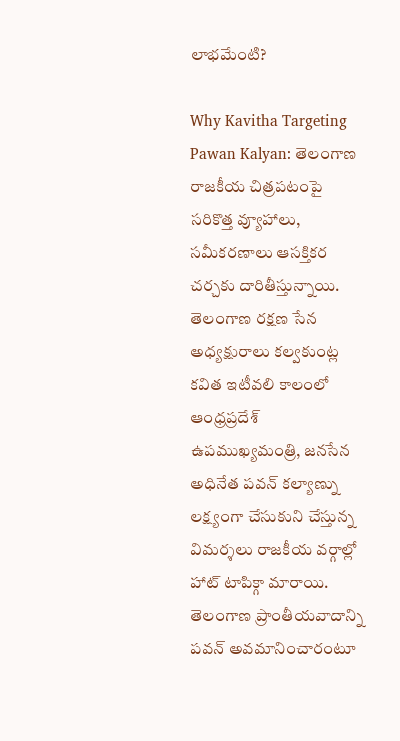లాభమేంటి?

Why Kavitha Targeting Pawan Kalyan: తెలంగాణ రాజకీయ చిత్రపటంపై సరికొత్త వ్యూహాలు, సమీకరణాలు ఆసక్తికర చర్చకు దారితీస్తున్నాయి. తెలంగాణ రక్షణ సేన అధ్యక్షురాలు కల్వకుంట్ల కవిత ఇటీవలి కాలంలో ఆంధ్రప్రదేశ్ ఉపముఖ్యమంత్రి, జనసేన అధినేత పవన్ కల్యాణ్ను లక్ష్యంగా చేసుకుని చేస్తున్న విమర్శలు రాజకీయ వర్గాల్లో హాట్ టాపిక్గా మారాయి. తెలంగాణ ప్రాంతీయవాదాన్ని పవన్ అవమానించారంటూ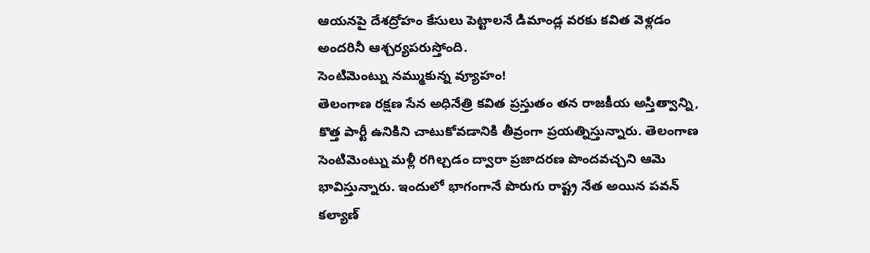ఆయనపై దేశద్రోహం కేసులు పెట్టాలనే డిమాండ్ల వరకు కవిత వెళ్లడం అందరినీ ఆశ్చర్యపరుస్తోంది.
సెంటిమెంట్ను నమ్ముకున్న వ్యూహం!
తెలంగాణ రక్షణ సేన అధినేత్రి కవిత ప్రస్తుతం తన రాజకీయ అస్తిత్వాన్ని, కొత్త పార్టీ ఉనికిని చాటుకోవడానికి తీవ్రంగా ప్రయత్నిస్తున్నారు. తెలంగాణ సెంటిమెంట్ను మళ్లీ రగిల్చడం ద్వారా ప్రజాదరణ పొందవచ్చని ఆమె భావిస్తున్నారు. ఇందులో భాగంగానే పొరుగు రాష్ట్ర నేత అయిన పవన్ కల్యాణ్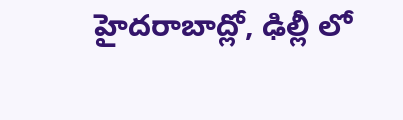హైదరాబాద్లో, ఢిల్లీ లో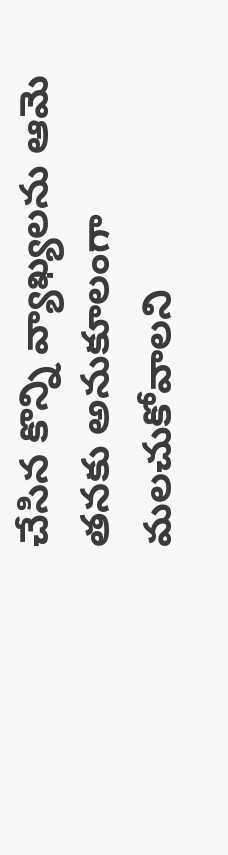చేసిన కొన్ని వ్యాఖ్యలను ఆమె తనకు అనుకూలంగా మలచుకోవాలని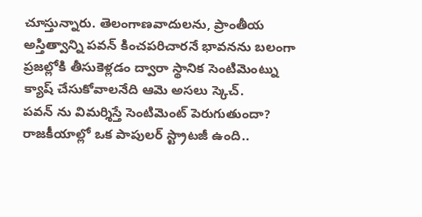చూస్తున్నారు. తెలంగాణవాదులను, ప్రాంతీయ అస్తిత్వాన్ని పవన్ కించపరిచారనే భావనను బలంగా ప్రజల్లోకి తీసుకెళ్లడం ద్వారా స్థానిక సెంటిమెంట్ను క్యాష్ చేసుకోవాలనేది ఆమె అసలు స్కెచ్.
పవన్ ను విమర్శిస్తే సెంటిమెంట్ పెరుగుతుందా?
రాజకీయాల్లో ఒక పాపులర్ స్ట్రాటజీ ఉంది..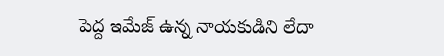పెద్ద ఇమేజ్ ఉన్న నాయకుడిని లేదా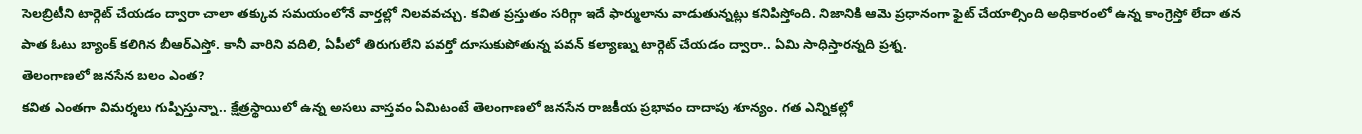సెలబ్రిటీని టార్గెట్ చేయడం ద్వారా చాలా తక్కువ సమయంలోనే వార్తల్లో నిలవవచ్చు. కవిత ప్రస్తుతం సరిగ్గా ఇదే ఫార్ములాను వాడుతున్నట్లు కనిపిస్తోంది. నిజానికి ఆమె ప్రధానంగా ఫైట్ చేయాల్సింది అధికారంలో ఉన్న కాంగ్రెస్తో లేదా తన పాత ఓటు బ్యాంక్ కలిగిన బీఆర్ఎస్తో. కానీ వారిని వదిలి, ఏపీలో తిరుగులేని పవర్తో దూసుకుపోతున్న పవన్ కల్యాణ్ను టార్గెట్ చేయడం ద్వారా.. ఏమి సాధిస్తారన్నది ప్రశ్న.
తెలంగాణలో జనసేన బలం ఎంత?
కవిత ఎంతగా విమర్శలు గుప్పిస్తున్నా.. క్షేత్రస్థాయిలో ఉన్న అసలు వాస్తవం ఏమిటంటే తెలంగాణలో జనసేన రాజకీయ ప్రభావం దాదాపు శూన్యం. గత ఎన్నికల్లో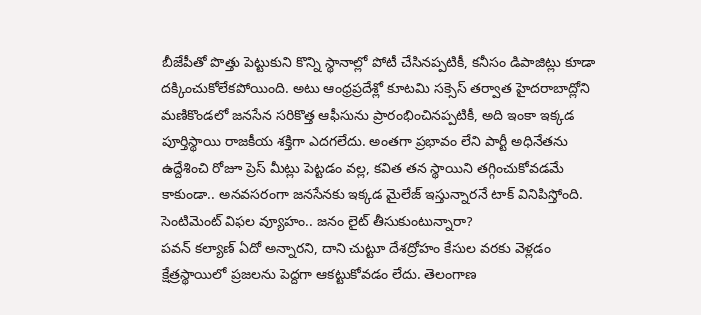బీజేపీతో పొత్తు పెట్టుకుని కొన్ని స్థానాల్లో పోటీ చేసినప్పటికీ, కనీసం డిపాజిట్లు కూడా దక్కించుకోలేకపోయింది. అటు ఆంధ్రప్రదేశ్లో కూటమి సక్సెస్ తర్వాత హైదరాబాద్లోని మణికొండలో జనసేన సరికొత్త ఆఫీసును ప్రారంభించినప్పటికీ, అది ఇంకా ఇక్కడ పూర్తిస్థాయి రాజకీయ శక్తిగా ఎదగలేదు. అంతగా ప్రభావం లేని పార్టీ అధినేతను ఉద్దేశించి రోజూ ప్రెస్ మీట్లు పెట్టడం వల్ల, కవిత తన స్థాయిని తగ్గించుకోవడమే కాకుండా.. అనవసరంగా జనసేనకు ఇక్కడ మైలేజ్ ఇస్తున్నారనే టాక్ వినిపిస్తోంది.
సెంటిమెంట్ విఫల వ్యూహం.. జనం లైట్ తీసుకుంటున్నారా?
పవన్ కల్యాణ్ ఏదో అన్నారని, దాని చుట్టూ దేశద్రోహం కేసుల వరకు వెళ్లడం క్షేత్రస్థాయిలో ప్రజలను పెద్దగా ఆకట్టుకోవడం లేదు. తెలంగాణ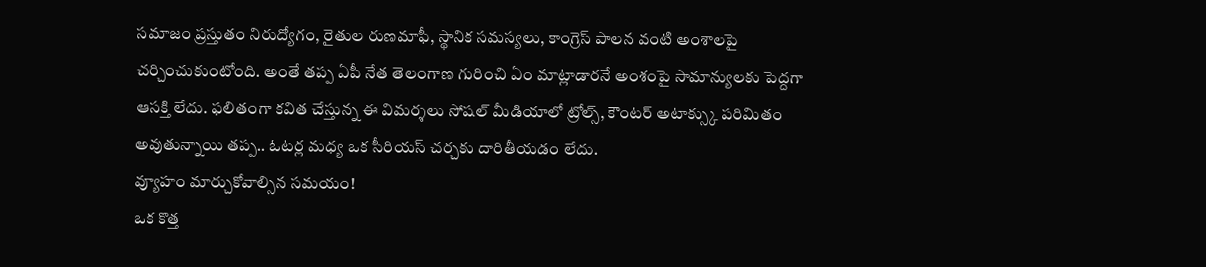సమాజం ప్రస్తుతం నిరుద్యోగం, రైతుల రుణమాఫీ, స్థానిక సమస్యలు, కాంగ్రెస్ పాలన వంటి అంశాలపై చర్చించుకుంటోంది. అంతే తప్ప ఏపీ నేత తెలంగాణ గురించి ఏం మాట్లాడారనే అంశంపై సామాన్యులకు పెద్దగా ఆసక్తి లేదు. ఫలితంగా కవిత చేస్తున్న ఈ విమర్శలు సోషల్ మీడియాలో ట్రోల్స్, కౌంటర్ అటాక్స్కు పరిమితం అవుతున్నాయి తప్ప.. ఓటర్ల మధ్య ఒక సీరియస్ చర్చకు దారితీయడం లేదు.
వ్యూహం మార్చుకోవాల్సిన సమయం!
ఒక కొత్త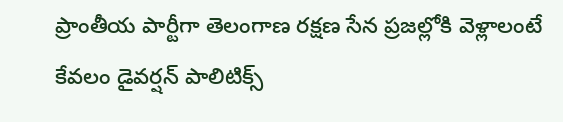ప్రాంతీయ పార్టీగా తెలంగాణ రక్షణ సేన ప్రజల్లోకి వెళ్లాలంటే కేవలం డైవర్షన్ పాలిటిక్స్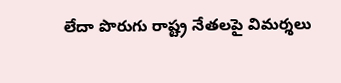లేదా పొరుగు రాష్ట్ర నేతలపై విమర్శలు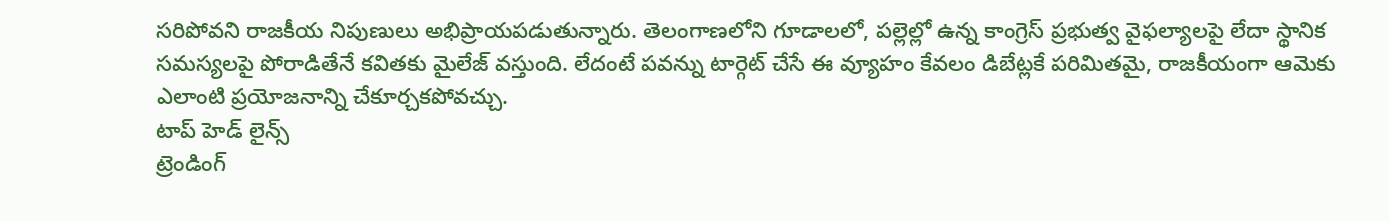సరిపోవని రాజకీయ నిపుణులు అభిప్రాయపడుతున్నారు. తెలంగాణలోని గూడాలలో, పల్లెల్లో ఉన్న కాంగ్రెస్ ప్రభుత్వ వైఫల్యాలపై లేదా స్థానిక సమస్యలపై పోరాడితేనే కవితకు మైలేజ్ వస్తుంది. లేదంటే పవన్ను టార్గెట్ చేసే ఈ వ్యూహం కేవలం డిబేట్లకే పరిమితమై, రాజకీయంగా ఆమెకు ఎలాంటి ప్రయోజనాన్ని చేకూర్చకపోవచ్చు.
టాప్ హెడ్ లైన్స్
ట్రెండింగ్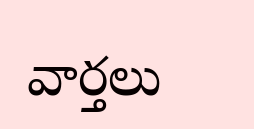వార్తలు